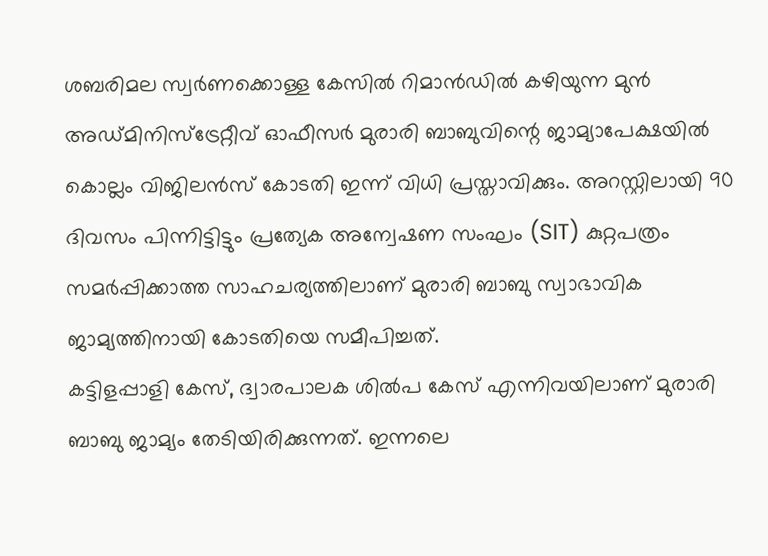ശബരിമല സ്വർണക്കൊള്ള കേസിൽ റിമാൻഡിൽ കഴിയുന്ന മുൻ അഡ്മിനിസ്ട്രേറ്റീവ് ഓഫീസർ മുരാരി ബാബുവിന്റെ ജാമ്യാപേക്ഷയിൽ കൊല്ലം വിജിലൻസ് കോടതി ഇന്ന് വിധി പ്രസ്താവിക്കും. അറസ്റ്റിലായി 90 ദിവസം പിന്നിട്ടിട്ടും പ്രത്യേക അന്വേഷണ സംഘം (SIT) കുറ്റപത്രം സമർപ്പിക്കാത്ത സാഹചര്യത്തിലാണ് മുരാരി ബാബു സ്വാഭാവിക ജാമ്യത്തിനായി കോടതിയെ സമീപിച്ചത്.
കട്ടിളപ്പാളി കേസ്, ദ്വാരപാലക ശിൽപ കേസ് എന്നിവയിലാണ് മുരാരി ബാബു ജാമ്യം തേടിയിരിക്കുന്നത്. ഇന്നലെ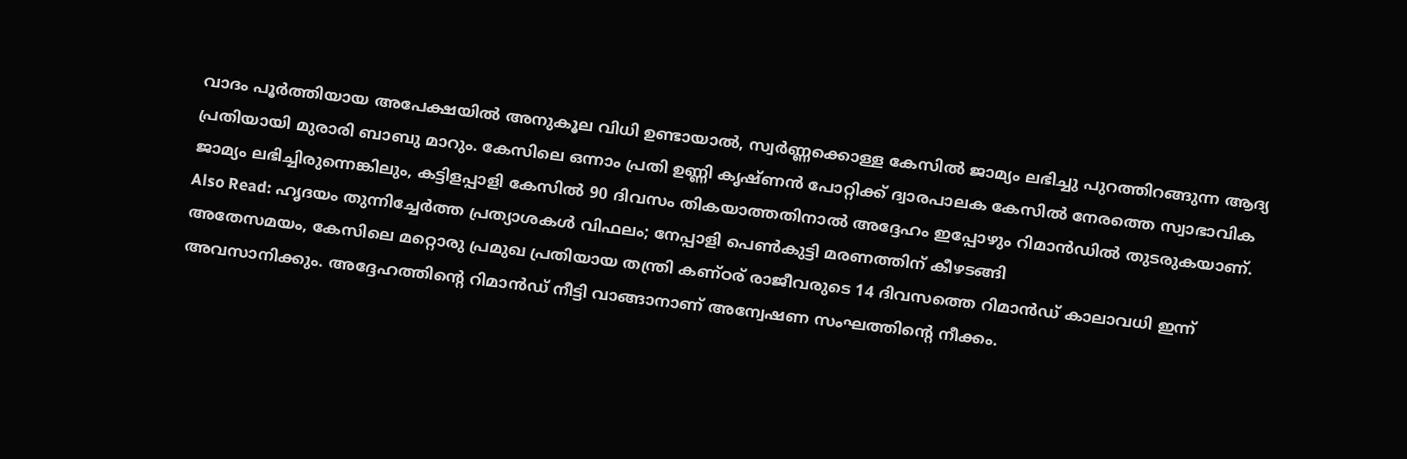വാദം പൂർത്തിയായ അപേക്ഷയിൽ അനുകൂല വിധി ഉണ്ടായാൽ, സ്വർണ്ണക്കൊള്ള കേസിൽ ജാമ്യം ലഭിച്ചു പുറത്തിറങ്ങുന്ന ആദ്യ പ്രതിയായി മുരാരി ബാബു മാറും. കേസിലെ ഒന്നാം പ്രതി ഉണ്ണി കൃഷ്ണൻ പോറ്റിക്ക് ദ്വാരപാലക കേസിൽ നേരത്തെ സ്വാഭാവിക ജാമ്യം ലഭിച്ചിരുന്നെങ്കിലും, കട്ടിളപ്പാളി കേസിൽ 90 ദിവസം തികയാത്തതിനാൽ അദ്ദേഹം ഇപ്പോഴും റിമാൻഡിൽ തുടരുകയാണ്.
Also Read: ഹൃദയം തുന്നിച്ചേർത്ത പ്രത്യാശകൾ വിഫലം; നേപ്പാളി പെൺകുട്ടി മരണത്തിന് കീഴടങ്ങി
അതേസമയം, കേസിലെ മറ്റൊരു പ്രമുഖ പ്രതിയായ തന്ത്രി കണ്ഠര് രാജീവരുടെ 14 ദിവസത്തെ റിമാൻഡ് കാലാവധി ഇന്ന് അവസാനിക്കും. അദ്ദേഹത്തിന്റെ റിമാൻഡ് നീട്ടി വാങ്ങാനാണ് അന്വേഷണ സംഘത്തിന്റെ നീക്കം.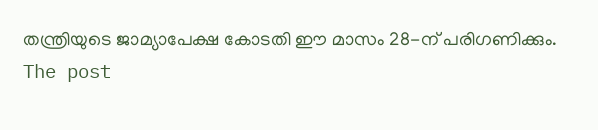തന്ത്രിയുടെ ജാമ്യാപേക്ഷ കോടതി ഈ മാസം 28-ന് പരിഗണിക്കും.
The post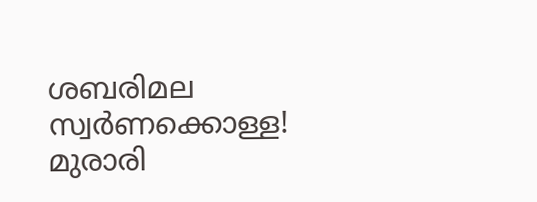ശബരിമല സ്വർണക്കൊള്ള! മുരാരി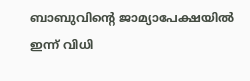ബാബുവിന്റെ ജാമ്യാപേക്ഷയിൽ ഇന്ന് വിധി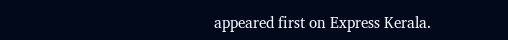appeared first on Express Kerala.